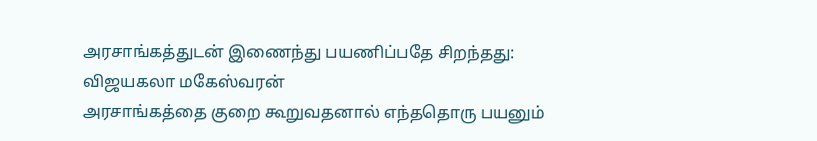அரசாங்கத்துடன் இணைந்து பயணிப்பதே சிறந்தது: விஜயகலா மகேஸ்வரன்
அரசாங்கத்தை குறை கூறுவதனால் எந்ததொரு பயனும்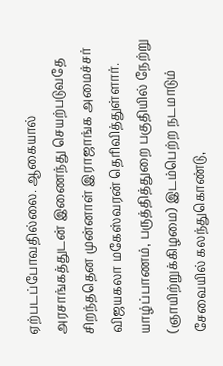ஏற்படப்போவதில்லை. ஆகையால் அரசாங்கத்துடன் இணைந்து செயற்படுவதே சிறந்ததென முன்னாள் இராஜாங்க அமைச்சர் விஜயகலா மகேஸ்வரன் தெரிவித்துள்ளார்.
யாழ்ப்பாணம், பருத்தித்துறை பகுதியில் நேற்று (ஞாயிற்றுக்கிழமை) இடம்பெற்ற நடமாடும் சேவையில் கலந்துகொண்டு,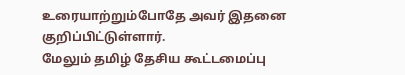உரையாற்றும்போதே அவர் இதனை குறிப்பிட்டுள்ளார்.
மேலும் தமிழ் தேசிய கூட்டமைப்பு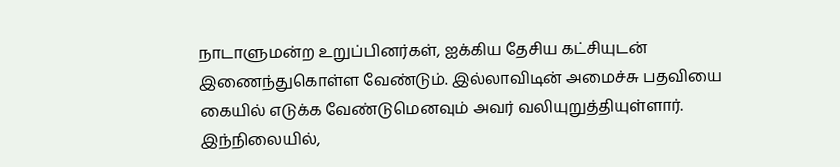நாடாளுமன்ற உறுப்பினர்கள், ஐக்கிய தேசிய கட்சியுடன் இணைந்துகொள்ள வேண்டும். இல்லாவிடின் அமைச்சு பதவியை கையில் எடுக்க வேண்டுமெனவும் அவர் வலியுறுத்தியுள்ளார்.
இந்நிலையில்,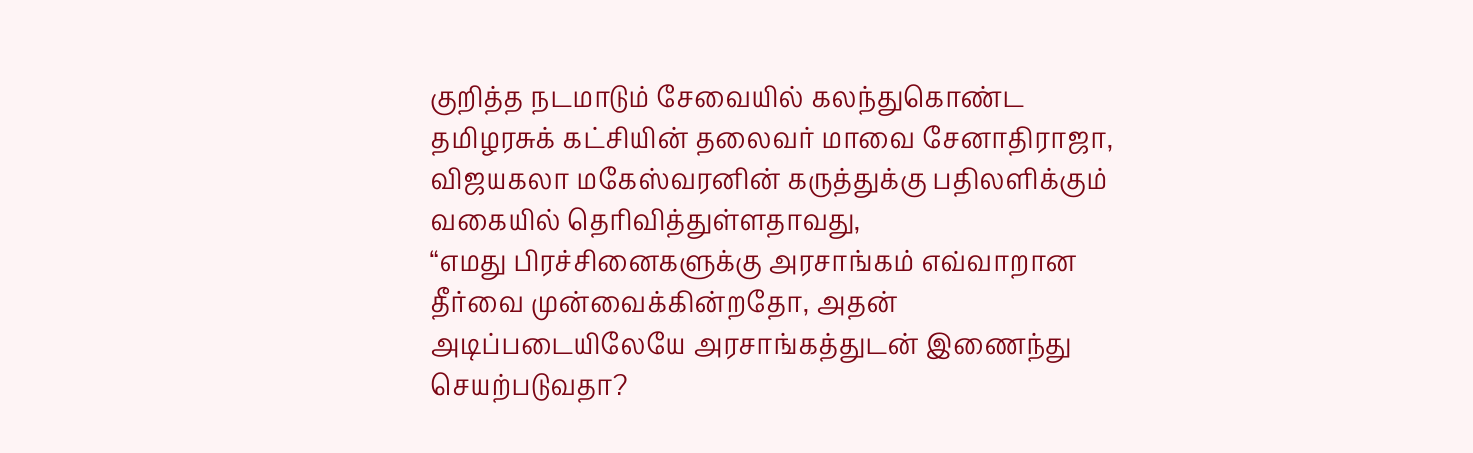குறித்த நடமாடும் சேவையில் கலந்துகொண்ட தமிழரசுக் கட்சியின் தலைவர் மாவை சேனாதிராஜா, விஜயகலா மகேஸ்வரனின் கருத்துக்கு பதிலளிக்கும் வகையில் தெரிவித்துள்ளதாவது,
“எமது பிரச்சினைகளுக்கு அரசாங்கம் எவ்வாறான தீர்வை முன்வைக்கின்றதோ, அதன் அடிப்படையிலேயே அரசாங்கத்துடன் இணைந்து செயற்படுவதா?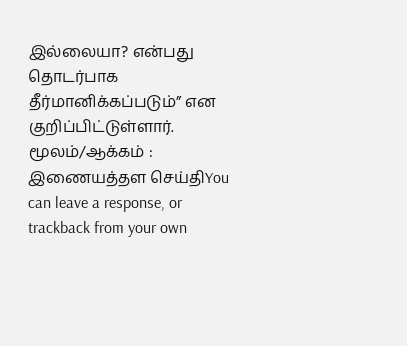இல்லையா? என்பது தொடர்பாக தீர்மானிக்கப்படும்” என குறிப்பிட்டுள்ளார்.
மூலம்/ஆக்கம் : இணையத்தள செய்திYou can leave a response, or trackback from your own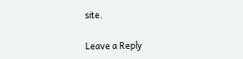site.

Leave a Reply